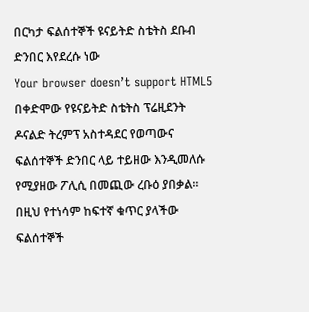በርካታ ፍልሰተኞች ዩናይትድ ስቴትስ ደቡብ ድንበር እየደረሱ ነው
Your browser doesn’t support HTML5
በቀድሞው የዩናይትድ ስቴትስ ፕሬዚደንት ዶናልድ ትረምፕ አስተዳደር የወጣውና ፍልሰተኞች ድንበር ላይ ተይዘው እንዲመለሱ የሚያዘው ፖሊሲ በመጪው ረቡዕ ያበቃል፡፡ በዚህ የተነሳም ከፍተኛ ቁጥር ያላችው ፍልሰተኞች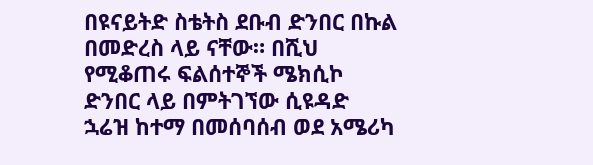በዩናይትድ ስቴትስ ደቡብ ድንበር በኩል በመድረስ ላይ ናቸው። በሺህ የሚቆጠሩ ፍልሰተኞች ሜክሲኮ ድንበር ላይ በምትገኘው ሲዩዳድ ኋሬዝ ከተማ በመሰባሰብ ወደ አሜሪካ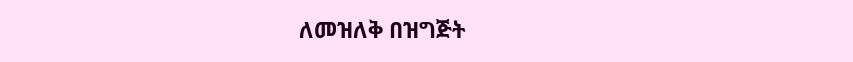ለመዝለቅ በዝግጅት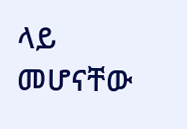ላይ መሆናቸው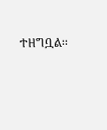ተዘግቧል፡፡